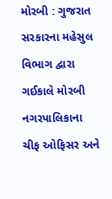મોરબી : ગુજરાત સરકારના મહેસુલ વિભાગ દ્વારા ગઈકાલે મોરબી નગરપાલિકાના ચીફ ઓફિસર અને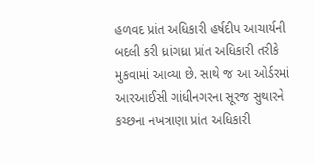હળવદ પ્રાંત અધિકારી હર્ષદીપ આચાર્યની બદલી કરી ધ્રાંગધ્રા પ્રાંત અધિકારી તરીકે મુકવામાં આવ્યા છે. સાથે જ આ ઓર્ડરમાં આરઆઈસી ગાંધીનગરના સૂરજ સુથારને કચ્છના નખત્રાણા પ્રાંત અધિકારી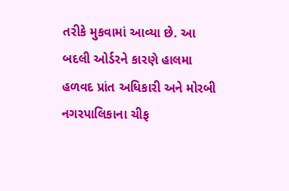તરીકે મુકવામાં આવ્યા છે. આ બદલી ઓર્ડરને કારણે હાલમા હળવદ પ્રાંત અધિકારી અને મોરબી નગરપાલિકાના ચીફ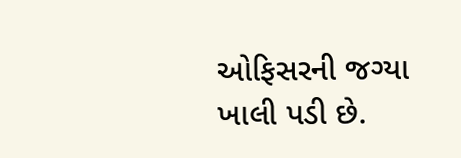ઓફિસરની જગ્યા ખાલી પડી છે.